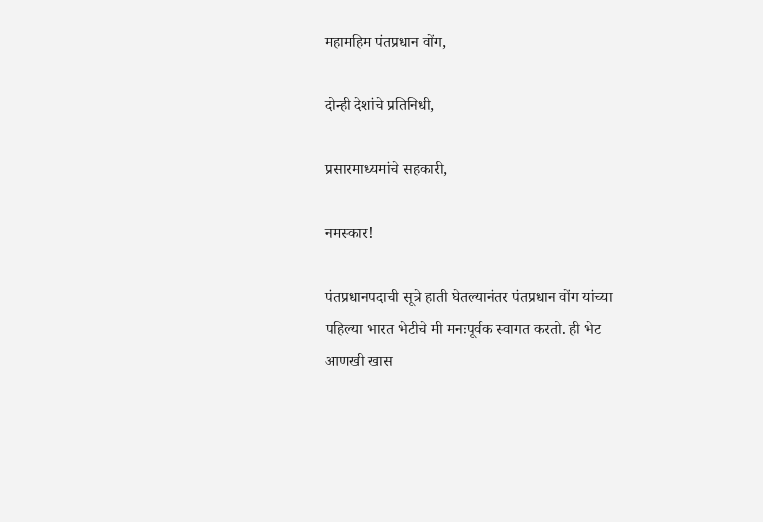महामहिम पंतप्रधान वोंग,

दोन्ही देशांचे प्रतिनिधी,

प्रसारमाध्यमांचे सहकारी,

नमस्कार!

पंतप्रधानपदाची सूत्रे हाती घेतल्यानंतर पंतप्रधान वोंग यांच्या पहिल्या भारत भेटीचे मी मनःपूर्वक स्वागत करतो. ही भेट आणखी खास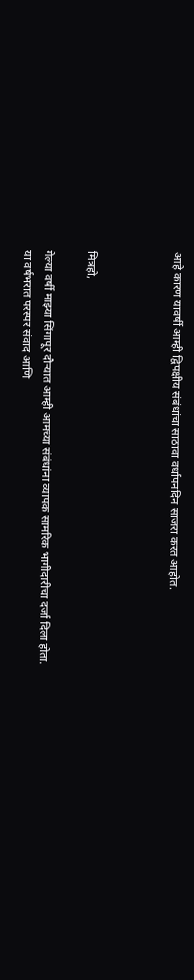आहे कारण यावर्षी आम्ही द्विपक्षीय संबंधांचा साठावा वर्धापनदिन साजरा करत आहोत.



मित्रहो,

गेल्या वर्षी माझ्या सिंगापूर दौऱ्यात आम्ही आमच्या संबंधांना व्यापक सामरिक भागीदारीचा दर्जा दिला होता. या वर्षभरात परस्पर संवाद आणि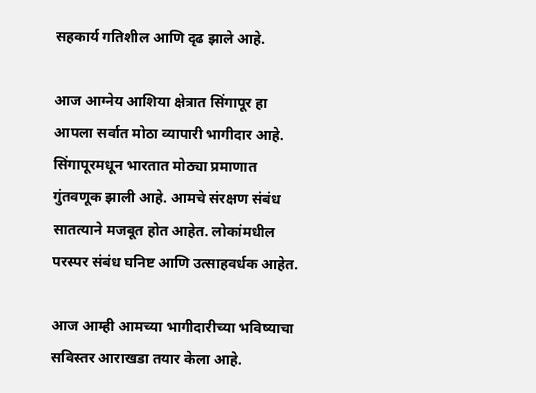सहकार्य गतिशील आणि दृढ झाले आहे.

आज आग्नेय आशिया क्षेत्रात सिंगापूर हा आपला सर्वात मोठा व्यापारी भागीदार आहे. सिंगापूरमधून भारतात मोठ्या प्रमाणात गुंतवणूक झाली आहे. आमचे संरक्षण संबंध सातत्याने मजबूत होत आहेत. लोकांमधील परस्पर संबंध घनिष्ट आणि उत्साहवर्धक आहेत.

आज आम्ही आमच्या भागीदारीच्या भविष्याचा सविस्तर आराखडा तयार केला आहे.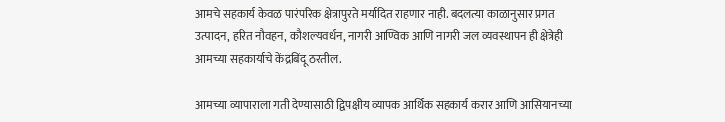आमचे सहकार्य केवळ पारंपरिक क्षेत्रापुरते मर्यादित राहणार नाही. बदलत्या काळानुसार प्रगत उत्पादन, हरित नौवहन, कौशल्यवर्धन, नागरी आण्विक आणि नागरी जल व्यवस्थापन ही क्षेत्रेही आमच्या सहकार्याचे केंद्रबिंदू ठरतील.

आमच्या व्यापाराला गती देण्यासाठी द्विपक्षीय व्यापक आर्थिक सहकार्य करार आणि आसियानच्या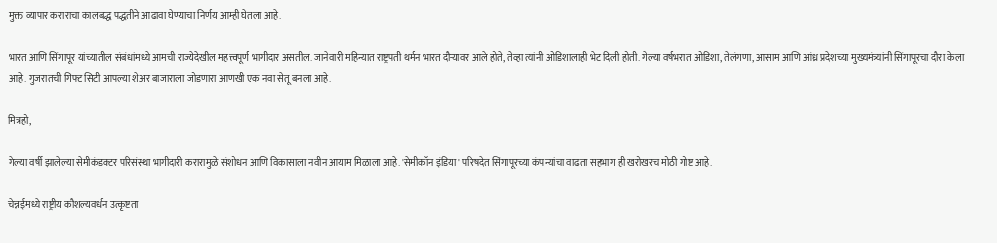मुक्त व्यापार कराराचा कालबद्ध पद्धतीने आढावा घेण्याचा निर्णय आम्ही घेतला आहे.

भारत आणि सिंगापूर यांच्यातील संबंधांमध्ये आमची राज्येदेखील महत्त्वपूर्ण भागीदार असतील. जानेवारी महिन्यात राष्ट्रपती थर्मन भारत दौऱ्यावर आले होते, तेव्हा त्यांनी ओडिशालाही भेट दिली होती. गेल्या वर्षभरात ओडिशा, तेलंगणा, आसाम आणि आंध्र प्रदेशच्या मुख्यमंत्र्यांनी सिंगापूरचा दौरा केला आहे. गुजरातची गिफ्ट सिटी आपल्या शेअर बाजाराला जोडणारा आणखी एक नवा सेतू बनला आहे.

मित्रहो,

गेल्या वर्षी झालेल्या सेमीकंडक्टर परिसंस्था भागीदारी करारामुळे संशोधन आणि विकासाला नवीन आयाम मिळाला आहे. 'सेमीकॉन इंडिया' परिषदेत सिंगापूरच्या कंपन्यांचा वाढता सहभाग ही खरोखरच मोठी गोष्ट आहे.

चेन्नईमध्ये राष्ट्रीय कौशल्यवर्धन उत्कृष्टता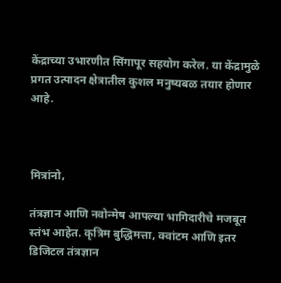केंद्राच्या उभारणीत सिंगापूर सहयोग करेल. या केंद्रामुळे प्रगत उत्पादन क्षेत्रातील कुशल मनुष्यबळ तयार होणार आहे.



मित्रांनो,

तंत्रज्ञान आणि नवोन्मेष आपल्या भागिदारीचे मजबूत स्तंभ आहेत. कृत्रिम बुद्धिमत्ता, क्वांटम आणि इतर डिजिटल तंत्रज्ञान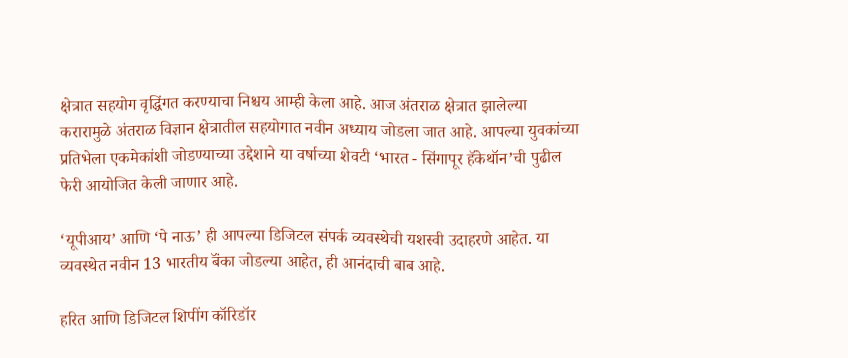क्षेत्रात सहयोग वृद्धिंगत करण्याचा निश्चय आम्ही केला आहे. आज अंतराळ क्षेत्रात झालेल्या करारामुळे अंतराळ विज्ञान क्षेत्रातील सहयोगात नवीन अध्याय जोडला जात आहे. आपल्या युवकांच्या प्रतिभेला एकमेकांशी जोडण्याच्या उद्देशाने या वर्षाच्या शेवटी ‘भारत - सिंगापूर हॅकेथॉन’ची पुढील फेरी आयोजित केली जाणार आहे.

‘यूपीआय’ आणि ‘पे नाऊ’ ही आपल्या डिजिटल संपर्क व्यवस्थेची यशस्वी उदाहरणे आहेत. या व्यवस्थेत नवीन 13 भारतीय बॅंका जोडल्या आहेत, ही आनंदाची बाब आहे.

हरित आणि डिजिटल शिपींग कॉरिडॉर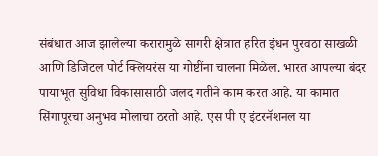संबंधात आज झालेल्या करारामुळे सागरी क्षेत्रात हरित इंधन पुरवठा साखळी आणि डिजिटल पोर्ट क्लियरंस या गोष्टींना चालना मिळेल. भारत आपल्या बंदर पायाभूत सुविधा विकासासाठी जलद गतीने काम करत आहे. या कामात सिंगापूरचा अनुभव मोलाचा ठरतो आहे. एस पी ए इंटरनॅशनल या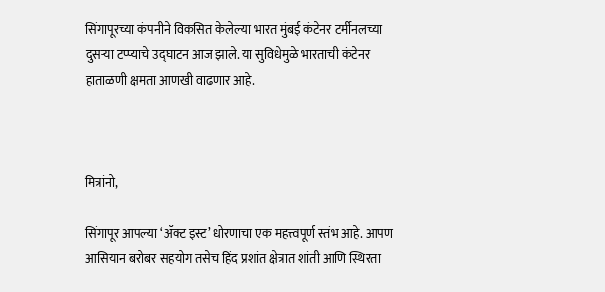सिंगापूरच्या कंपनीने विकसित केलेल्या भारत मुंबई कंटेनर टर्मीनलच्या दुसऱ्या टप्प्याचे उद्घाटन आज झाले. या सुविधेमुळे भारताची कंटेनर हाताळणी क्षमता आणखी वाढणार आहे.



मित्रांनो,

सिंगापूर आपल्या ‘ॲक्ट इस्ट’ धोरणाचा एक महत्त्वपूर्ण स्तंभ आहे. आपण आसियान बरोबर सहयोग तसेच हिंद प्रशांत क्षेत्रात शांती आणि स्थिरता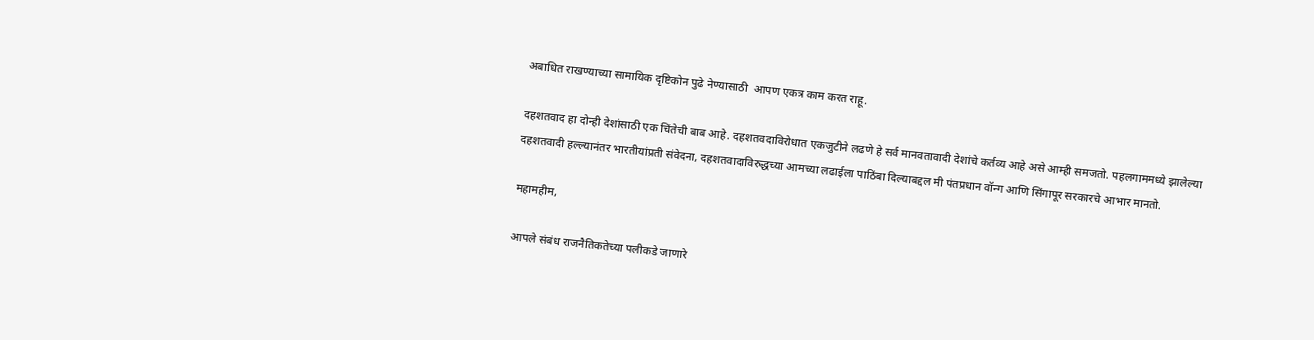अबाधित राखण्याच्या सामायिक दृष्टिकोन पुढे नेण्यासाठी  आपण एकत्र काम करत राहू.

दहशतवाद हा दोन्ही देशांसाठी एक चिंतेची बाब आहे. दहशतवदाविरोधात एकजुटीने लढणे हे सर्व मानवतावादी देशांचे कर्तव्य आहे असे आम्ही समजतो. पहलगाममध्ये झालेल्या दहशतवादी हल्ल्यानंतर भारतीयांप्रती संवेदना, दहशतवादाविरुद्धच्या आमच्या लढाईला पाठिंबा दिल्याबद्दल मी पंतप्रधान वॉन्ग आणि सिंगापूर सरकारचे आभार मानतो.

महामहीम,

आपले संबंध राजनैतिकतेच्या पलीकडे जाणारे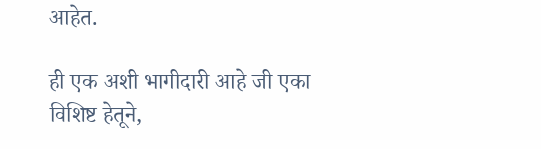आहेत.

ही एक अशी भागीदारी आहे जी एका विशिष्ट हेतूने,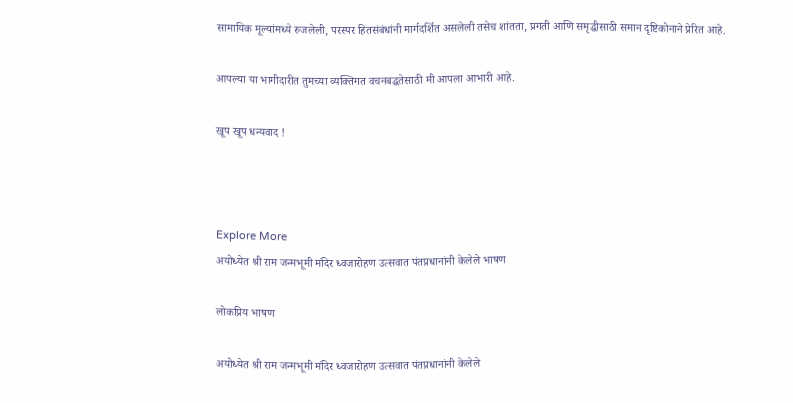सामायिक मूल्यांमध्ये रुजलेली, परस्पर हितसंबंधांनी मार्गदर्शित असलेली तसेच शांतता, प्रगती आणि समृद्धीसाठी समान दृष्टिकोनाने प्रेरित आहे.

आपल्या या भागीदारीत तुमच्या व्यक्तिगत वचनबद्धतेसाठी मी आपला आभारी आहे.

खूप खूप धन्यवाद !



Explore More
अयोध्येत श्री राम जन्मभूमी मंदिर ध्वजारोहण उत्सवात पंतप्रधानांनी केलेले भाषण

लोकप्रिय भाषण

अयोध्येत श्री राम जन्मभूमी मंदिर ध्वजारोहण उत्सवात पंतप्रधानांनी केलेले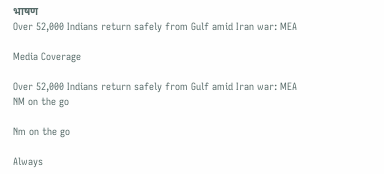भाषण
Over 52,000 Indians return safely from Gulf amid Iran war: MEA

Media Coverage

Over 52,000 Indians return safely from Gulf amid Iran war: MEA
NM on the go

Nm on the go

Always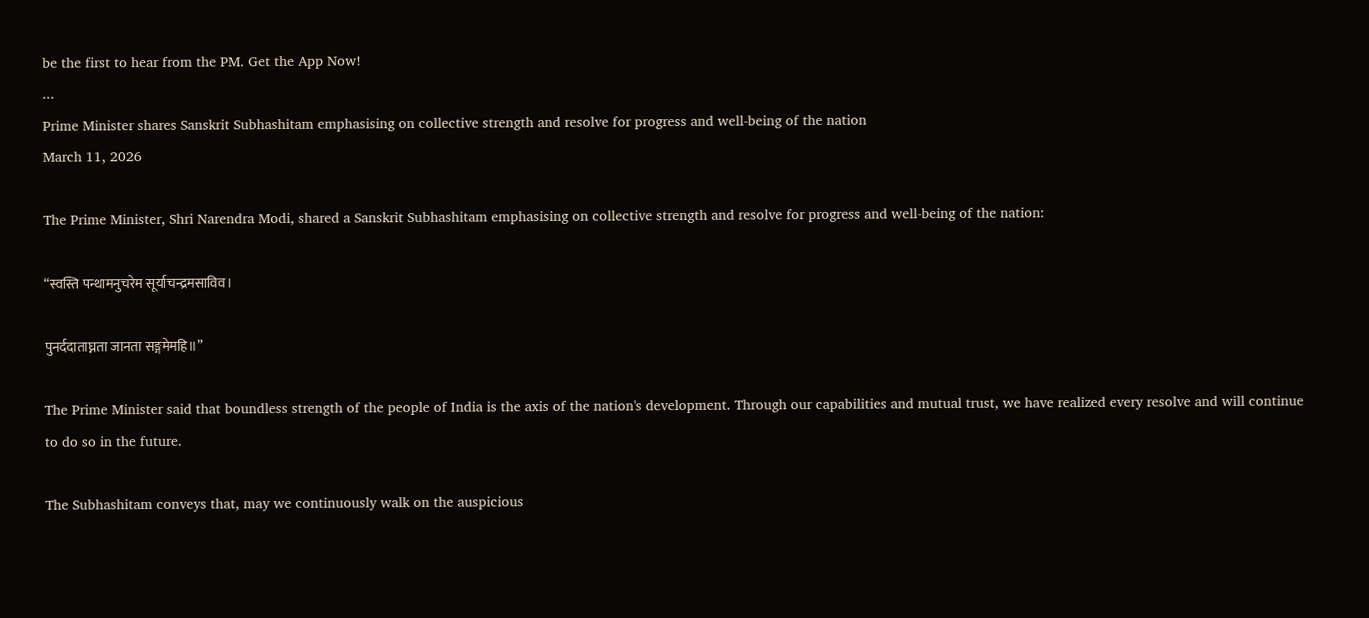be the first to hear from the PM. Get the App Now!
...
Prime Minister shares Sanskrit Subhashitam emphasising on collective strength and resolve for progress and well-being of the nation
March 11, 2026

The Prime Minister, Shri Narendra Modi, shared a Sanskrit Subhashitam emphasising on collective strength and resolve for progress and well-being of the nation:

“स्वस्ति पन्थामनुचरेम सूर्याचन्द्रमसाविव।

पुनर्ददाताघ्नता जानता सङ्गमेमहि॥”

The Prime Minister said that boundless strength of the people of India is the axis of the nation's development. Through our capabilities and mutual trust, we have realized every resolve and will continue to do so in the future.

The Subhashitam conveys that, may we continuously walk on the auspicious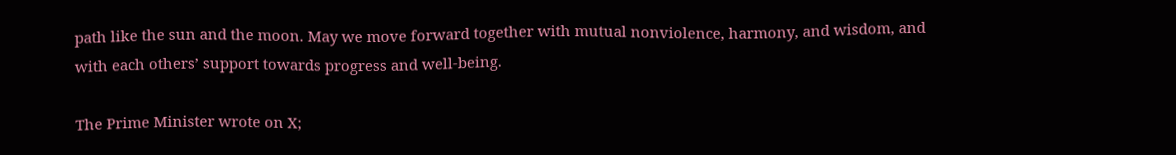path like the sun and the moon. May we move forward together with mutual nonviolence, harmony, and wisdom, and with each others’ support towards progress and well-being.

The Prime Minister wrote on X;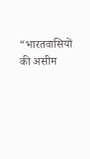“भारतवासियों की असीम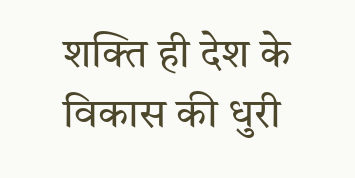शक्ति ही देश के विकास की धुरी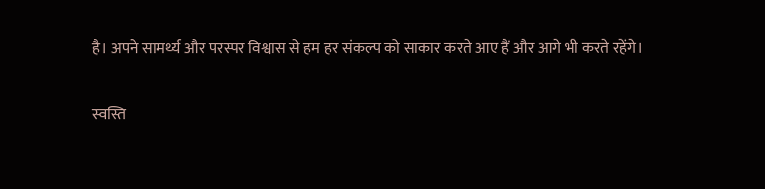है। अपने सामर्थ्य और परस्पर विश्वास से हम हर संकल्प को साकार करते आए हैं और आगे भी करते रहेंगे।

स्वस्ति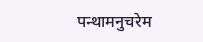पन्थामनुचरेम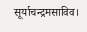सूर्याचन्द्रमसाविव।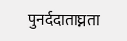पुनर्ददाताघ्नता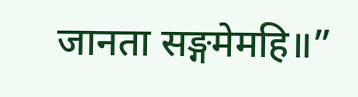जानता सङ्गमेमहि॥”